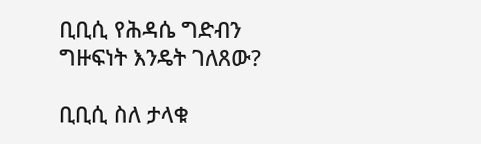ቢቢሲ የሕዳሴ ግድብን ግዙፍነት እንዴት ገለጸው?

ቢቢሲ ስለ ታላቁ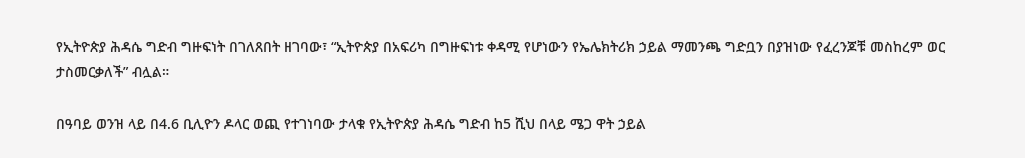የኢትዮጵያ ሕዳሴ ግድብ ግዙፍነት በገለጸበት ዘገባው፣ “ኢትዮጵያ በአፍሪካ በግዙፍነቱ ቀዳሚ የሆነውን የኤሌክትሪክ ኃይል ማመንጫ ግድቧን በያዝነው የፈረንጆቹ መስከረም ወር ታስመርቃለች” ብሏል።

በዓባይ ወንዝ ላይ በ4.6 ቢሊዮን ዶላር ወጪ የተገነባው ታላቁ የኢትዮጵያ ሕዳሴ ግድብ ከ5 ሺህ በላይ ሜጋ ዋት ኃይል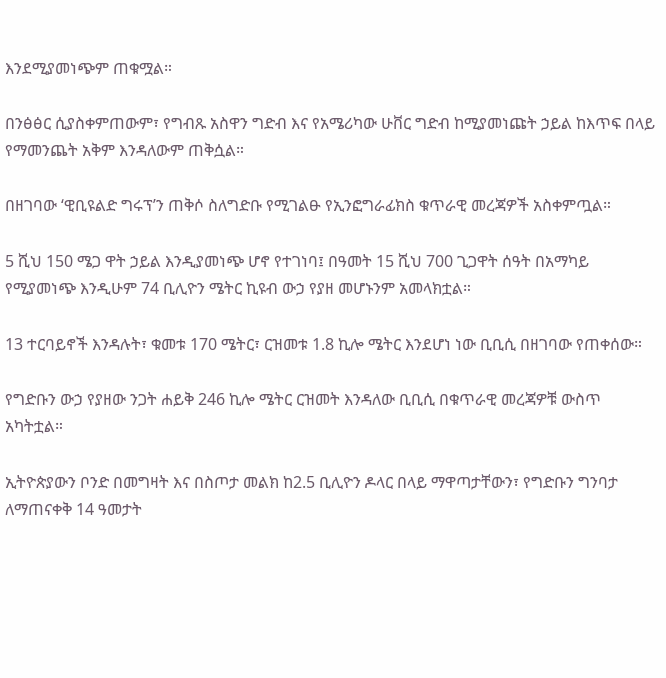እንደሚያመነጭም ጠቁሟል።

በንፅፅር ሲያስቀምጠውም፣ የግብጹ አስዋን ግድብ እና የአሜሪካው ሁቨር ግድብ ከሚያመነጩት ኃይል ከእጥፍ በላይ የማመንጨት አቅም እንዳለውም ጠቅሷል።

በዘገባው ‘ዊቢዩልድ ግሩፕ’ን ጠቅሶ ስለግድቡ የሚገልፁ የኢንፎግራፊክስ ቁጥራዊ መረጃዎች አስቀምጧል።

5 ሺህ 150 ሜጋ ዋት ኃይል እንዲያመነጭ ሆኖ የተገነባ፤ በዓመት 15 ሺህ 700 ጊጋዋት ሰዓት በአማካይ የሚያመነጭ እንዲሁም 74 ቢሊዮን ሜትር ኪዩብ ውኃ የያዘ መሆኑንም አመላክቷል።

13 ተርባይኖች እንዳሉት፣ ቁመቱ 170 ሜትር፣ ርዝመቱ 1.8 ኪሎ ሜትር እንደሆነ ነው ቢቢሲ በዘገባው የጠቀሰው።

የግድቡን ውኃ የያዘው ንጋት ሐይቅ 246 ኪሎ ሜትር ርዝመት እንዳለው ቢቢሲ በቁጥራዊ መረጃዎቹ ውስጥ አካትቷል።

ኢትዮጵያውን ቦንድ በመግዛት እና በስጦታ መልክ ከ2.5 ቢሊዮን ዶላር በላይ ማዋጣታቸውን፣ የግድቡን ግንባታ ለማጠናቀቅ 14 ዓመታት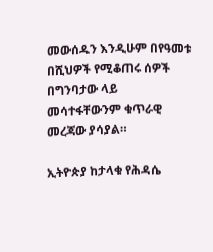መውሰዱን እንዲሁም በየዓመቱ በሺህዎች የሚቆጠሩ ሰዎች በግንባታው ላይ መሳተፋቸውንም ቁጥራዊ መረጃው ያሳያል።

ኢትዮጵያ ከታላቁ የሕዳሴ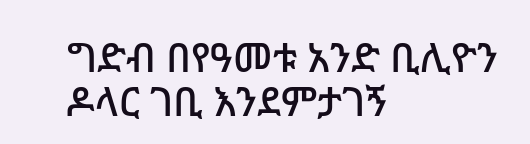ግድብ በየዓመቱ አንድ ቢሊዮን ዶላር ገቢ እንደምታገኝ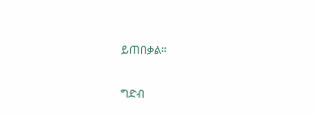ይጠበቃል።

ግድብ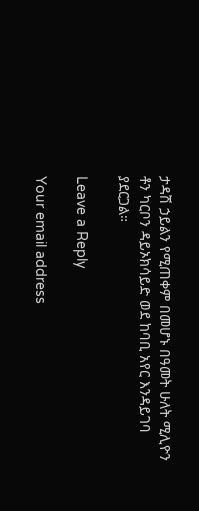ታዳሽ ኃይልን የሚጠቀም በመሆኑ በዓመት ሁለት ሚሊዮን ቶን ካርቦን ዳይኦክሳይድ ወደ ከባቢ አየር እንዳይገባ ያደርጋል።

Leave a Reply

Your email address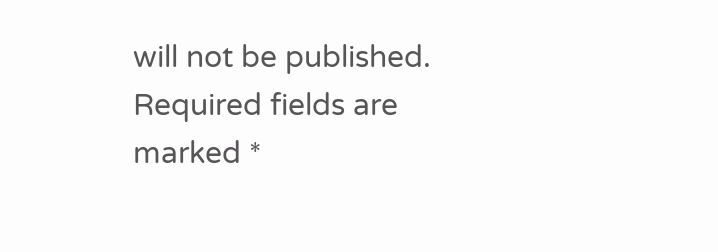will not be published. Required fields are marked *